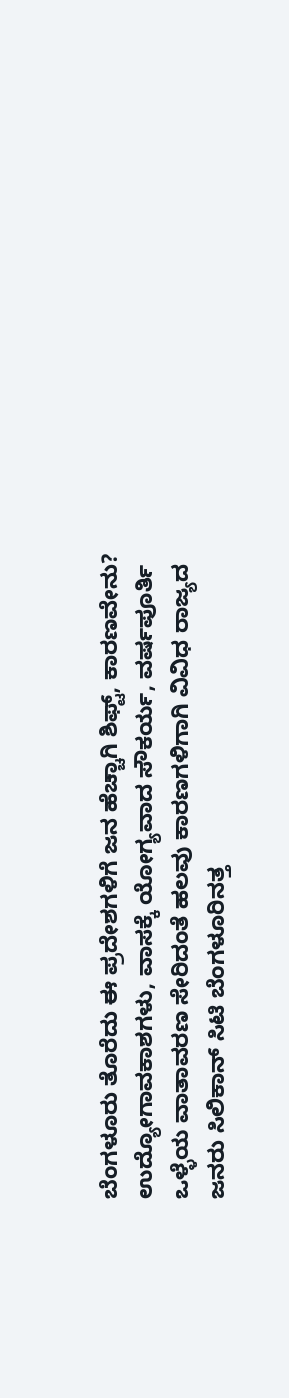ಬೆಂಗಳೂರು ತೊರೆದು ಈ ಪ್ರದೇಶಗಳಿಗೆ ಜನ ಹೆಚ್ಚಾಗಿ ಶಿಫ್ಟ್, ಕಾರಣವೇನು?
ಉದ್ಯೋಗಾವಕಾಶಗಳು, ವಾಸಕ್ಕೆ ಯೋಗ್ಯವಾದ ಸೌಕರ್ಯ, ವರ್ಷಪೂರ್ತಿ ಒಳ್ಳೆಯ ವಾತಾವರಣ ಸೇರಿದಂತೆ ಹಲವು ಕಾರಣಗಳಿಗಾಗಿ ವಿವಿಧ ರಾಜ್ಯದ ಜನರು ಸಿಲಿಕಾನ್ ಸಿಟಿ ಬೆಂಗಳೂರಿನತ್ತ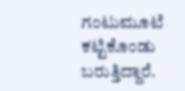ಗಂಟುಮೂಟೆ ಕಟ್ಟಿಕೊಂಡು ಬರುತ್ತಿದ್ದಾರೆ.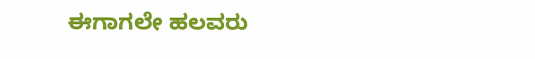ಈಗಾಗಲೇ ಹಲವರು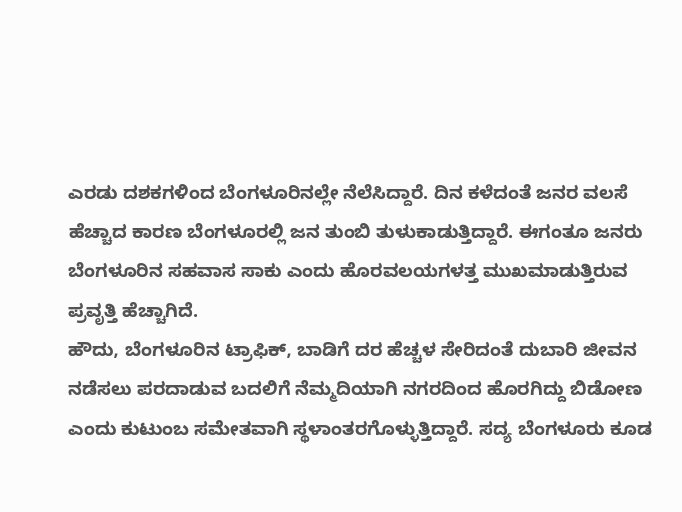ಎರಡು ದಶಕಗಳಿಂದ ಬೆಂಗಳೂರಿನಲ್ಲೇ ನೆಲೆಸಿದ್ದಾರೆ. ದಿನ ಕಳೆದಂತೆ ಜನರ ವಲಸೆ ಹೆಚ್ಚಾದ ಕಾರಣ ಬೆಂಗಳೂರಲ್ಲಿ ಜನ ತುಂಬಿ ತುಳುಕಾಡುತ್ತಿದ್ದಾರೆ. ಈಗಂತೂ ಜನರು ಬೆಂಗಳೂರಿನ ಸಹವಾಸ ಸಾಕು ಎಂದು ಹೊರವಲಯಗಳತ್ತ ಮುಖಮಾಡುತ್ತಿರುವ ಪ್ರವೃತ್ತಿ ಹೆಚ್ಚಾಗಿದೆ.
ಹೌದು, ಬೆಂಗಳೂರಿನ ಟ್ರಾಫಿಕ್, ಬಾಡಿಗೆ ದರ ಹೆಚ್ಚಳ ಸೇರಿದಂತೆ ದುಬಾರಿ ಜೀವನ ನಡೆಸಲು ಪರದಾಡುವ ಬದಲಿಗೆ ನೆಮ್ಮದಿಯಾಗಿ ನಗರದಿಂದ ಹೊರಗಿದ್ದು ಬಿಡೋಣ ಎಂದು ಕುಟುಂಬ ಸಮೇತವಾಗಿ ಸ್ಥಳಾಂತರಗೊಳ್ಳುತ್ತಿದ್ದಾರೆ. ಸದ್ಯ ಬೆಂಗಳೂರು ಕೂಡ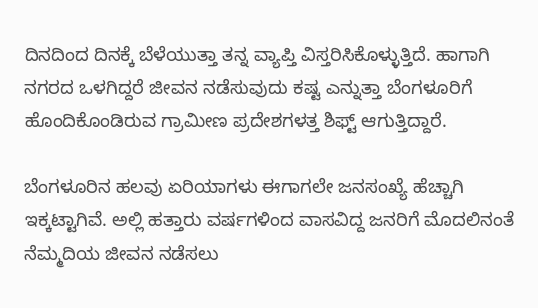ದಿನದಿಂದ ದಿನಕ್ಕೆ ಬೆಳೆಯುತ್ತಾ ತನ್ನ ವ್ಯಾಪ್ತಿ ವಿಸ್ತರಿಸಿಕೊಳ್ಳುತ್ತಿದೆ. ಹಾಗಾಗಿ ನಗರದ ಒಳಗಿದ್ದರೆ ಜೀವನ ನಡೆಸುವುದು ಕಷ್ಟ ಎನ್ನುತ್ತಾ ಬೆಂಗಳೂರಿಗೆ ಹೊಂದಿಕೊಂಡಿರುವ ಗ್ರಾಮೀಣ ಪ್ರದೇಶಗಳತ್ತ ಶಿಫ್ಟ್ ಆಗುತ್ತಿದ್ದಾರೆ.

ಬೆಂಗಳೂರಿನ ಹಲವು ಏರಿಯಾಗಳು ಈಗಾಗಲೇ ಜನಸಂಖ್ಯೆ ಹೆಚ್ಚಾಗಿ ಇಕ್ಕಟ್ಟಾಗಿವೆ. ಅಲ್ಲಿ ಹತ್ತಾರು ವರ್ಷಗಳಿಂದ ವಾಸವಿದ್ದ ಜನರಿಗೆ ಮೊದಲಿನಂತೆ ನೆಮ್ಮದಿಯ ಜೀವನ ನಡೆಸಲು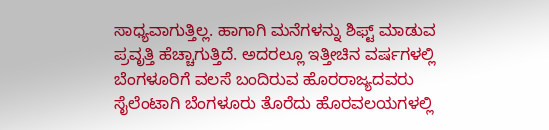ಸಾಧ್ಯವಾಗುತ್ತಿಲ್ಲ. ಹಾಗಾಗಿ ಮನೆಗಳನ್ನು ಶಿಫ್ಟ್ ಮಾಡುವ ಪ್ರವೃತ್ತಿ ಹೆಚ್ಚಾಗುತ್ತಿದೆ. ಅದರಲ್ಲೂ ಇತ್ತೀಚಿನ ವರ್ಷಗಳಲ್ಲಿ ಬೆಂಗಳೂರಿಗೆ ವಲಸೆ ಬಂದಿರುವ ಹೊರರಾಜ್ಯದವರು ಸೈಲೆಂಟಾಗಿ ಬೆಂಗಳೂರು ತೊರೆದು ಹೊರವಲಯಗಳಲ್ಲಿ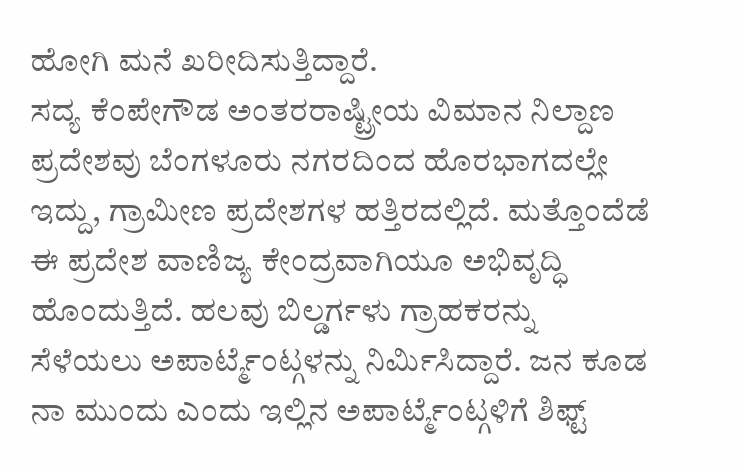ಹೋಗಿ ಮನೆ ಖರೀದಿಸುತ್ತಿದ್ದಾರೆ.
ಸದ್ಯ ಕೆಂಪೇಗೌಡ ಅಂತರರಾಷ್ಟ್ರೀಯ ವಿಮಾನ ನಿಲ್ದಾಣ ಪ್ರದೇಶವು ಬೆಂಗಳೂರು ನಗರದಿಂದ ಹೊರಭಾಗದಲ್ಲೇ ಇದ್ದು, ಗ್ರಾಮೀಣ ಪ್ರದೇಶಗಳ ಹತ್ತಿರದಲ್ಲಿದೆ. ಮತ್ತೊಂದೆಡೆ ಈ ಪ್ರದೇಶ ವಾಣಿಜ್ಯ ಕೇಂದ್ರವಾಗಿಯೂ ಅಭಿವೃದ್ಧಿ ಹೊಂದುತ್ತಿದೆ. ಹಲವು ಬಿಲ್ಡರ್ಗಳು ಗ್ರಾಹಕರನ್ನು ಸೆಳೆಯಲು ಅಪಾರ್ಟ್ಮೆಂಟ್ಗಳನ್ನು ನಿರ್ಮಿಸಿದ್ದಾರೆ. ಜನ ಕೂಡ ನಾ ಮುಂದು ಎಂದು ಇಲ್ಲಿನ ಅಪಾರ್ಟ್ಮೆಂಟ್ಗಳಿಗೆ ಶಿಫ್ಟ್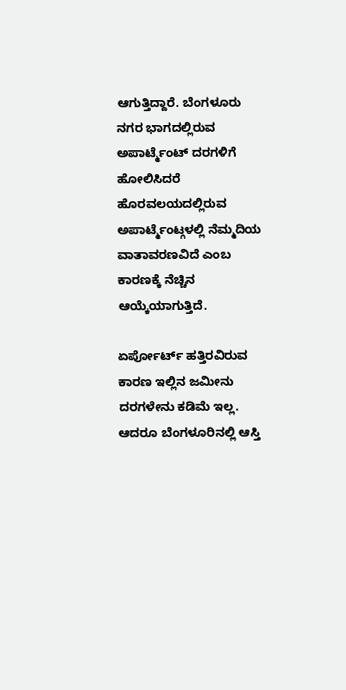ಆಗುತ್ತಿದ್ದಾರೆ. ಬೆಂಗಳೂರು ನಗರ ಭಾಗದಲ್ಲಿರುವ ಅಪಾರ್ಟ್ಮೆಂಟ್ ದರಗಳಿಗೆ ಹೋಲಿಸಿದರೆ ಹೊರವಲಯದಲ್ಲಿರುವ ಅಪಾರ್ಟ್ಮೆಂಟ್ಗಳಲ್ಲಿ ನೆಮ್ಮದಿಯ ವಾತಾವರಣವಿದೆ ಎಂಬ ಕಾರಣಕ್ಕೆ ನೆಚ್ಚಿನ ಆಯ್ಕೆಯಾಗುತ್ತಿದೆ.

ಏರ್ಪೋರ್ಟ್ ಹತ್ತಿರವಿರುವ ಕಾರಣ ಇಲ್ಲಿನ ಜಮೀನು ದರಗಳೇನು ಕಡಿಮೆ ಇಲ್ಲ. ಆದರೂ ಬೆಂಗಳೂರಿನಲ್ಲಿ ಆಸ್ತಿ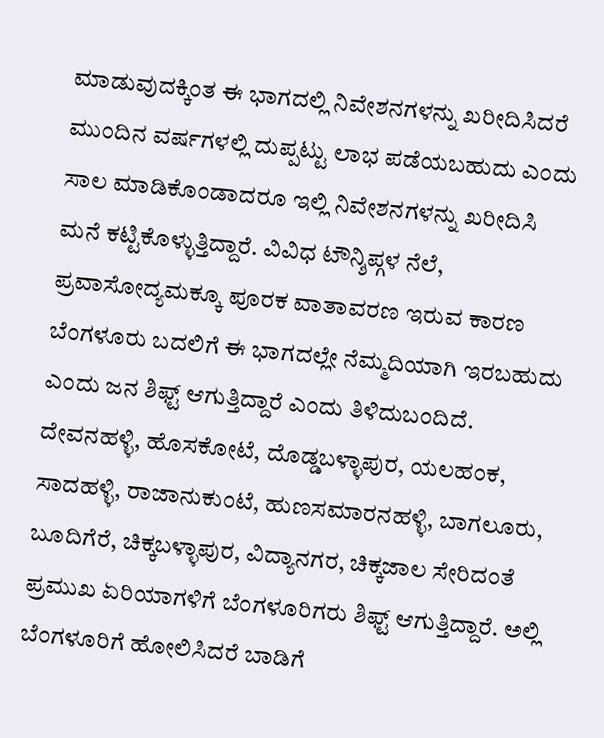ಮಾಡುವುದಕ್ಕಿಂತ ಈ ಭಾಗದಲ್ಲಿ ನಿವೇಶನಗಳನ್ನು ಖರೀದಿಸಿದರೆ ಮುಂದಿನ ವರ್ಷಗಳಲ್ಲಿ ದುಪ್ಪಟ್ಟು ಲಾಭ ಪಡೆಯಬಹುದು ಎಂದು ಸಾಲ ಮಾಡಿಕೊಂಡಾದರೂ ಇಲ್ಲಿ ನಿವೇಶನಗಳನ್ನು ಖರೀದಿಸಿ ಮನೆ ಕಟ್ಟಿಕೊಳ್ಳುತ್ತಿದ್ದಾರೆ. ವಿವಿಧ ಟೌನ್ಶಿಪ್ಗಳ ನೆಲೆ, ಪ್ರವಾಸೋದ್ಯಮಕ್ಕೂ ಪೂರಕ ವಾತಾವರಣ ಇರುವ ಕಾರಣ ಬೆಂಗಳೂರು ಬದಲಿಗೆ ಈ ಭಾಗದಲ್ಲೇ ನೆಮ್ಮದಿಯಾಗಿ ಇರಬಹುದು ಎಂದು ಜನ ಶಿಫ್ಟ್ ಆಗುತ್ತಿದ್ದಾರೆ ಎಂದು ತಿಳಿದುಬಂದಿದೆ.
ದೇವನಹಳ್ಳಿ, ಹೊಸಕೋಟೆ, ದೊಡ್ಡಬಳ್ಳಾಪುರ, ಯಲಹಂಕ, ಸಾದಹಳ್ಳಿ, ರಾಜಾನುಕುಂಟೆ, ಹುಣಸಮಾರನಹಳ್ಳಿ, ಬಾಗಲೂರು, ಬೂದಿಗೆರೆ, ಚಿಕ್ಕಬಳ್ಳಾಪುರ, ವಿದ್ಯಾನಗರ, ಚಿಕ್ಕಜಾಲ ಸೇರಿದಂತೆ ಪ್ರಮುಖ ಏರಿಯಾಗಳಿಗೆ ಬೆಂಗಳೂರಿಗರು ಶಿಫ್ಟ್ ಆಗುತ್ತಿದ್ದಾರೆ. ಅಲ್ಲಿ ಬೆಂಗಳೂರಿಗೆ ಹೋಲಿಸಿದರೆ ಬಾಡಿಗೆ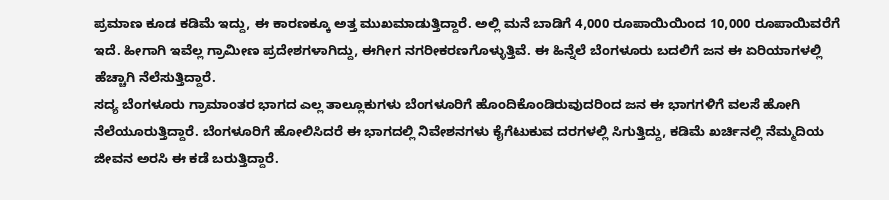ಪ್ರಮಾಣ ಕೂಡ ಕಡಿಮೆ ಇದ್ದು, ಈ ಕಾರಣಕ್ಕೂ ಅತ್ತ ಮುಖಮಾಡುತ್ತಿದ್ದಾರೆ. ಅಲ್ಲಿ ಮನೆ ಬಾಡಿಗೆ 4,000 ರೂಪಾಯಿಯಿಂದ 10,000 ರೂಪಾಯಿವರೆಗೆ ಇದೆ. ಹೀಗಾಗಿ ಇವೆಲ್ಲ ಗ್ರಾಮೀಣ ಪ್ರದೇಶಗಳಾಗಿದ್ದು, ಈಗೀಗ ನಗರೀಕರಣಗೊಳ್ಳುತ್ತಿವೆ. ಈ ಹಿನ್ನೆಲೆ ಬೆಂಗಳೂರು ಬದಲಿಗೆ ಜನ ಈ ಏರಿಯಾಗಳಲ್ಲಿ ಹೆಚ್ಚಾಗಿ ನೆಲೆಸುತ್ತಿದ್ದಾರೆ.
ಸದ್ಯ ಬೆಂಗಳೂರು ಗ್ರಾಮಾಂತರ ಭಾಗದ ಎಲ್ಲ ತಾಲ್ಲೂಕುಗಳು ಬೆಂಗಳೂರಿಗೆ ಹೊಂದಿಕೊಂಡಿರುವುದರಿಂದ ಜನ ಈ ಭಾಗಗಳಿಗೆ ವಲಸೆ ಹೋಗಿ ನೆಲೆಯೂರುತ್ತಿದ್ದಾರೆ. ಬೆಂಗಳೂರಿಗೆ ಹೋಲಿಸಿದರೆ ಈ ಭಾಗದಲ್ಲಿ ನಿವೇಶನಗಳು ಕೈಗೆಟುಕುವ ದರಗಳಲ್ಲಿ ಸಿಗುತ್ತಿದ್ದು, ಕಡಿಮೆ ಖರ್ಚಿನಲ್ಲಿ ನೆಮ್ಮದಿಯ ಜೀವನ ಅರಸಿ ಈ ಕಡೆ ಬರುತ್ತಿದ್ದಾರೆ.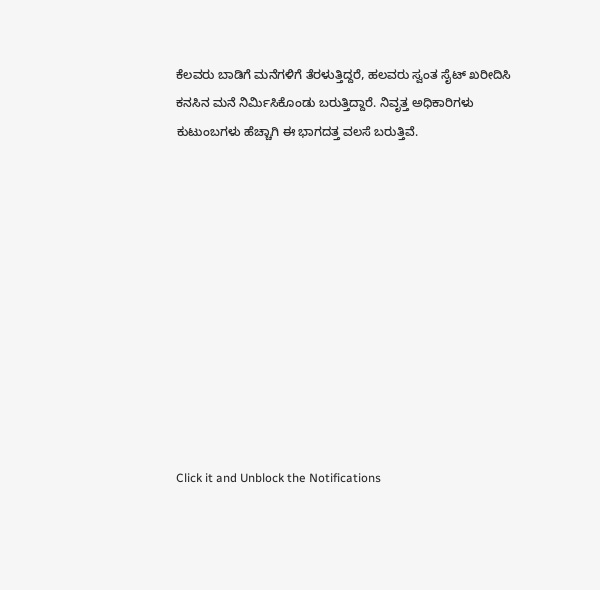ಕೆಲವರು ಬಾಡಿಗೆ ಮನೆಗಳಿಗೆ ತೆರಳುತ್ತಿದ್ದರೆ, ಹಲವರು ಸ್ವಂತ ಸೈಟ್ ಖರೀದಿಸಿ ಕನಸಿನ ಮನೆ ನಿರ್ಮಿಸಿಕೊಂಡು ಬರುತ್ತಿದ್ದಾರೆ. ನಿವೃತ್ತ ಅಧಿಕಾರಿಗಳು ಕುಟುಂಬಗಳು ಹೆಚ್ಚಾಗಿ ಈ ಭಾಗದತ್ತ ವಲಸೆ ಬರುತ್ತಿವೆ.











Click it and Unblock the Notifications